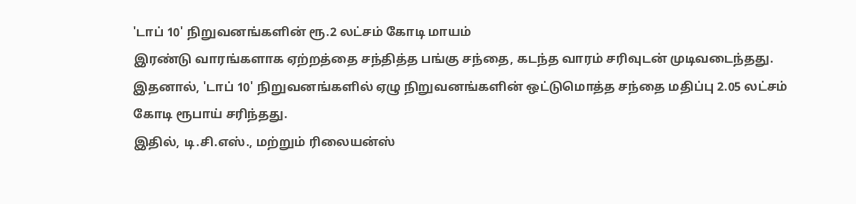'டாப் 10' நிறுவனங்களின் ரூ.2 லட்சம் கோடி மாயம்
இரண்டு வாரங்களாக ஏற்றத்தை சந்தித்த பங்கு சந்தை, கடந்த வாரம் சரிவுடன் முடிவடைந்தது. இதனால், 'டாப் 10' நிறுவனங்களில் ஏழு நிறுவனங்களின் ஒட்டுமொத்த சந்தை மதிப்பு 2.05 லட்சம் கோடி ரூபாய் சரிந்தது.
இதில், டி.சி.எஸ்., மற்றும் ரிலையன்ஸ்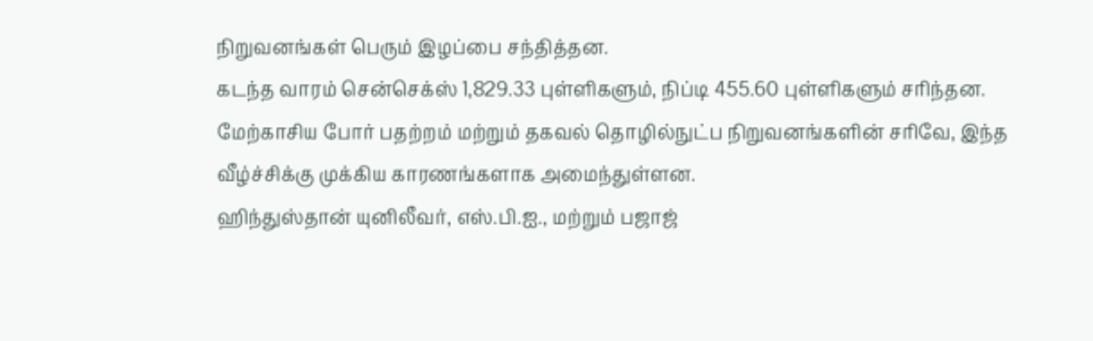நிறுவனங்கள் பெரும் இழப்பை சந்தித்தன.
கடந்த வாரம் சென்செக்ஸ் 1,829.33 புள்ளிகளும், நிப்டி 455.60 புள்ளிகளும் சரிந்தன. மேற்காசிய போர் பதற்றம் மற்றும் தகவல் தொழில்நுட்ப நிறுவனங்களின் சரிவே, இந்த வீழ்ச்சிக்கு முக்கிய காரணங்களாக அமைந்துள்ளன.
ஹிந்துஸ்தான் யுனிலீவர், எஸ்.பி.ஐ., மற்றும் பஜாஜ்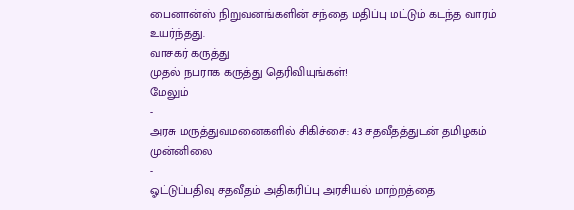பைனான்ஸ் நிறுவனங்களின் சந்தை மதிப்பு மட்டும் கடந்த வாரம் உயர்ந்தது.
வாசகர் கருத்து
முதல் நபராக கருத்து தெரிவியுங்கள்!
மேலும்
-
அரசு மருத்துவமனைகளில் சிகிச்சை: 43 சதவீதத்துடன் தமிழகம் முன்னிலை
-
ஓட்டுப்பதிவு சதவீதம் அதிகரிப்பு அரசியல் மாற்றத்தை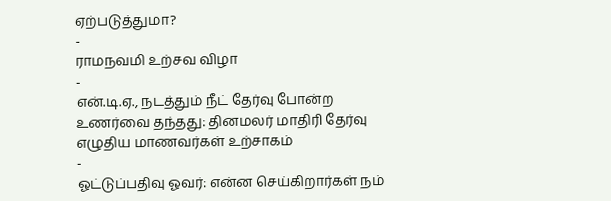ஏற்படுத்துமா?
-
ராமநவமி உற்சவ விழா
-
என்.டி.ஏ., நடத்தும் நீட் தேர்வு போன்ற உணர்வை தந்தது: தினமலர் மாதிரி தேர்வு எழுதிய மாணவர்கள் உற்சாகம்
-
ஓட்டுப்பதிவு ஓவர்: என்ன செய்கிறார்கள் நம்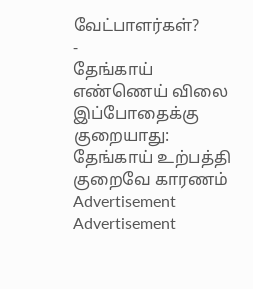வேட்பாளர்கள்?
-
தேங்காய் எண்ணெய் விலை இப்போதைக்கு குறையாது: தேங்காய் உற்பத்தி குறைவே காரணம்
Advertisement
Advertisement